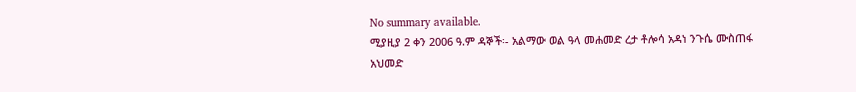No summary available.
ሚያዚያ 2 ቀን 2006 ዓ.ም ዳኞች፡- አልማው ወል ዓላ መሐመድ ረታ ቶሎሳ አዳነ ንጉሴ ሙስጠፋ አህመድ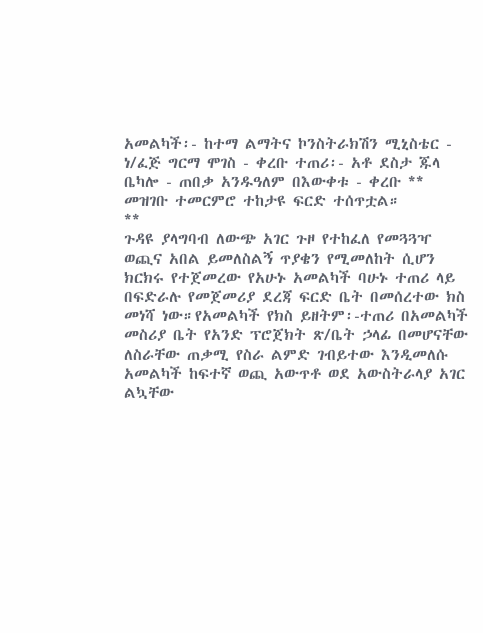አመልካች፡- ከተማ ልማትና ኮንስትራክሽን ሚኒስቴር - ነ/ፈጅ ግርማ ሞገስ - ቀረቡ ተጠሪ፡- አቶ ደስታ ጁላ ቤካሎ - ጠበቃ አንዱዓለም በእውቀቱ - ቀረቡ **
መዝገቡ ተመርምሮ ተከታዩ ፍርድ ተሰጥቷል።
**
ጉዳዩ ያላግባብ ለውጭ አገር ጉዞ የተከፈለ የመጓጓዣ ወጪና አበል ይመለስልኝ ጥያቄን የሚመለከት ሲሆን ክርክሩ የተጀመረው የአሁኑ አመልካች ባሁኑ ተጠሪ ላይ በፍድራሉ የመጀመሪያ ደረጃ ፍርድ ቤት በመሰረተው ክስ መነሻ ነው።የአመልካች የክስ ይዘትም፡-ተጠሪ በአመልካች መስሪያ ቤት የአንድ ፕሮጀክት ጽ/ቤት ኃላፊ በመሆናቸው ለስራቸው ጠቃሚ የስራ ልምድ ገብይተው እንዲመለሱ አመልካች ከፍተኛ ወጪ አውጥቶ ወደ አውስትራላያ አገር ልኳቸው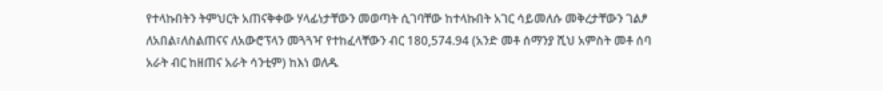የተላኩበትን ትምህርት አጠናቅቀው ሃላፊነታቸውን መወጣት ሲገባቸው ከተላኩበት አገር ሳይመለሱ መቅረታቸውን ገልፆ ለአበል፣ለስልጠናና ለአውሮፕላን መጓጓዣ የተከፈላቸውን ብር 180,574.94 (አንድ መቶ ሰማንያ ሺህ አምስት መቶ ሰባ አራት ብር ከዘጠና አራት ሳንቲም) ከእነ ወለዱ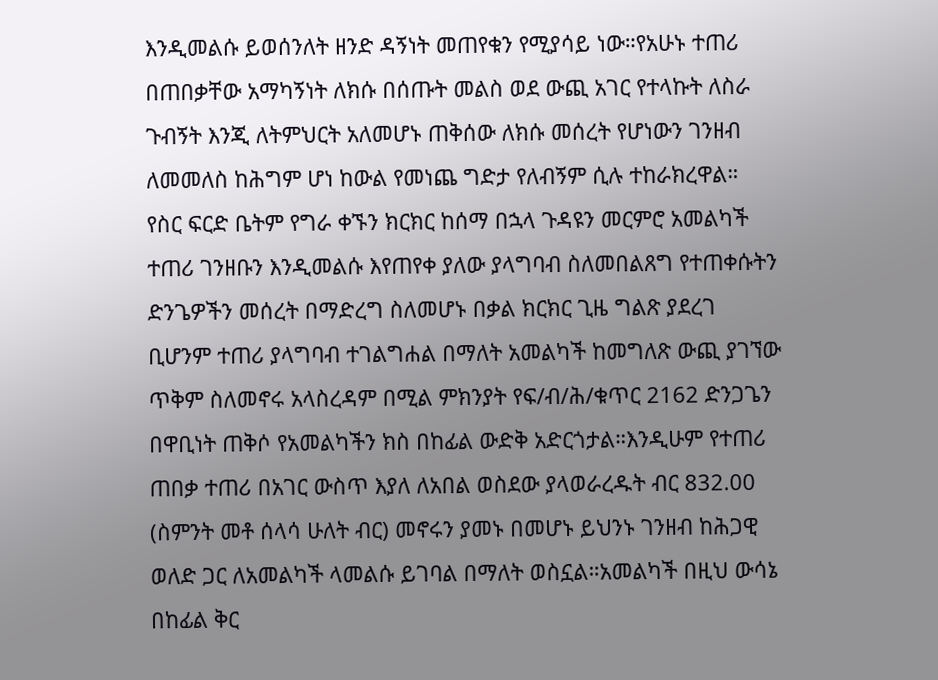እንዲመልሱ ይወሰንለት ዘንድ ዳኝነት መጠየቁን የሚያሳይ ነው።የአሁኑ ተጠሪ በጠበቃቸው አማካኝነት ለክሱ በሰጡት መልስ ወደ ውጪ አገር የተላኩት ለስራ ጉብኝት እንጂ ለትምህርት አለመሆኑ ጠቅሰው ለክሱ መሰረት የሆነውን ገንዘብ ለመመለስ ከሕግም ሆነ ከውል የመነጨ ግድታ የለብኝም ሲሉ ተከራክረዋል።
የስር ፍርድ ቤትም የግራ ቀኙን ክርክር ከሰማ በኋላ ጉዳዩን መርምሮ አመልካች ተጠሪ ገንዘቡን እንዲመልሱ እየጠየቀ ያለው ያላግባብ ስለመበልጸግ የተጠቀሱትን ድንጌዎችን መሰረት በማድረግ ስለመሆኑ በቃል ክርክር ጊዜ ግልጽ ያደረገ ቢሆንም ተጠሪ ያላግባብ ተገልግሐል በማለት አመልካች ከመግለጽ ውጪ ያገኘው ጥቅም ስለመኖሩ አላስረዳም በሚል ምክንያት የፍ/ብ/ሕ/ቁጥር 2162 ድንጋጌን በዋቢነት ጠቅሶ የአመልካችን ክስ በከፊል ውድቅ አድርጎታል።እንዲሁም የተጠሪ ጠበቃ ተጠሪ በአገር ውስጥ እያለ ለአበል ወስደው ያላወራረዱት ብር 832.00 (ስምንት መቶ ሰላሳ ሁለት ብር) መኖሩን ያመኑ በመሆኑ ይህንኑ ገንዘብ ከሕጋዊ ወለድ ጋር ለአመልካች ላመልሱ ይገባል በማለት ወስኗል።አመልካች በዚህ ውሳኔ በከፊል ቅር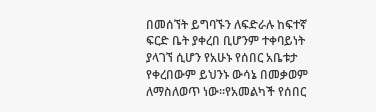በመሰኘት ይግባኙን ለፍድራሉ ከፍተኛ ፍርድ ቤት ያቀረበ ቢሆንም ተቀባይነት ያላገኘ ሲሆን የአሁኑ የሰበር አቤቱታ የቀረበውም ይህንኑ ውሳኔ በመቃወም ለማስለወጥ ነው።የአመልካች የሰበር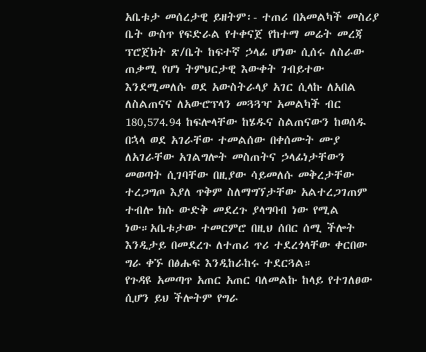አቤቱታ መሰረታዊ ይዘትም፡- ተጠሪ በአመልካች መስሪያ ቤት ውስጥ የፍድራል የተቀናጀ የከተማ መሬት መረጃ ፕሮጀክት ጽ/ቤት ከፍተኛ ኃላፊ ሆነው ሲሰሩ ለስራው ጠቃሚ የሆነ ትምህርታዊ እውቀት ገብይተው እንደሚመለሱ ወደ አውስትራላያ አገር ሲላኩ ለአበል ለስልጠናና ለአውሮፕላን መጓጓዣ አመልካች ብር 180,574.94 ከፍሎላቸው ከሄዱና ስልጠናውን ከወሰዱ በኋላ ወደ አገራቸው ተመልሰው በቀሰሙት ሙያ ለአገራቸው አገልግሎት መስጠትና ኃላፊነታቸውን መወጣት ሲገባቸው በዚያው ሳይመለሱ መቅረታቸው ተረጋግጦ እያለ ጥቅም ስለማግኘታቸው አልተረጋገጠም ተብሎ ክሱ ውድቅ መደረጉ ያላግባብ ነው የሚል ነው።አቤቱታው ተመርምሮ በዚህ ሰበር ሰሚ ችሎት እንዲታይ በመደረጉ ለተጠሪ ጥሪ ተደረጎላቸው ቀርበው ግራ ቀኙ በፅሑፍ እንዲከራከሩ ተደርጓል።
የጉዳዩ አመጣጥ አጠር አጠር ባለመልኩ ከላይ የተገለፀው ሲሆን ይህ ችሎትም የግራ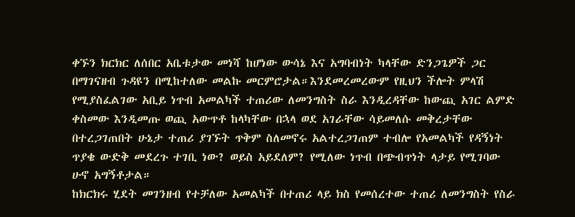ቀኙን ክርክር ለሰበር አቤቱታው መነሻ ከሆነው ውሳኔ እና አግባብነት ካላቸው ድንጋጌዎች ጋር በማገናዘብ ጉዳዩን በሚከተለው መልኩ መርምሮታል።እንደመረመረውም የዚህን ችሎት ምላሽ የሚያስፈልገው አቢይ ነጥብ አመልካች ተጠሪው ለመንግስት ስራ እንዲረዳቸው ከውጪ አገር ልምድ ቀስመው እንዲመጡ ወጪ አውጥቶ ከላካቸው በኋላ ወደ አገራቸው ሳይመለሱ መቅረታቸው በተረጋገጠበት ሁኔታ ተጠሪ ያገኙት ጥቅም ስለመኖሩ አልተረጋገጠም ተብሎ የአመልካች የዳኝነት ጥያቄ ውድቅ መደረጉ ተገቢ ነው? ወይስ አይደለም? የሚለው ነጥብ በጭብጥነት ላታይ የሚገባው ሁኖ አግኝቶታል።
ከክርክሩ ሂደት መገንዘብ የተቻለው አመልካች በተጠሪ ላይ ክስ የመሰረተው ተጠሪ ለመንግስት የስራ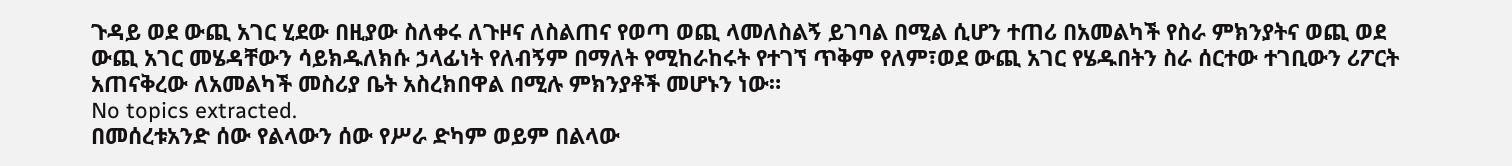ጉዳይ ወደ ውጪ አገር ሂደው በዚያው ስለቀሩ ለጉዞና ለስልጠና የወጣ ወጪ ላመለስልኝ ይገባል በሚል ሲሆን ተጠሪ በአመልካች የስራ ምክንያትና ወጪ ወደ ውጪ አገር መሄዳቸውን ሳይክዱለክሱ ኃላፊነት የለብኝም በማለት የሚከራከሩት የተገኘ ጥቅም የለም፣ወደ ውጪ አገር የሄዱበትን ስራ ሰርተው ተገቢውን ሪፖርት አጠናቅረው ለአመልካች መስሪያ ቤት አስረክበዋል በሚሉ ምክንያቶች መሆኑን ነው።
No topics extracted.
በመሰረቱአንድ ሰው የልላውን ሰው የሥራ ድካም ወይም በልላው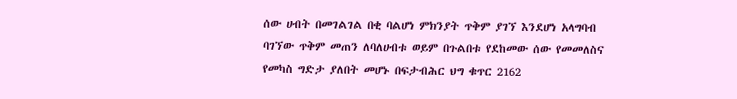ሰው ሀብት በመገልገል በቂ ባልሆነ ምክንያት ጥቅም ያገኘ እንደሆነ አላግባብ ባገኘው ጥቅም መጠን ለባለሀብቱ ወይም በጉልበቱ የደከመው ሰው የመመለስና የመካስ ግድታ ያለበት መሆኑ በፍታብሕር ህግ ቁጥር 2162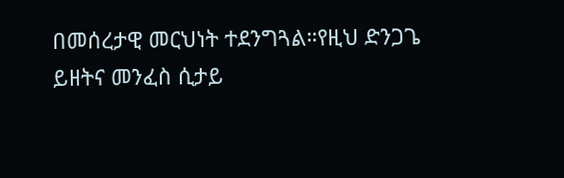በመሰረታዊ መርህነት ተደንግጓል።የዚህ ድንጋጌ ይዘትና መንፈስ ሲታይ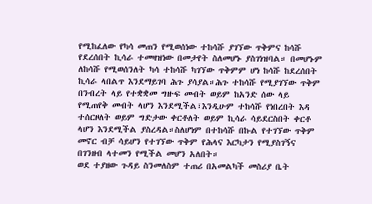የሚከፈለው የካሳ መጠን የሚወሰነው ተከሳሹ ያገኘው ጥቅምና ከሳሹ የደረሰበት ኪሳራ ተመዛዝነው በመታየት ስለመሆኑ ያስገነዝባል። በመሆኑም ለከሳሹ የሚወሰንለት ካሳ ተከሳሹ ካገኘው ጥቅምም ሆነ ከሳሹ ከደረሰበት ኪሳራ ላበልጥ እንደማይገባ ሕጉ ያሳያል።ሕጉ ተከሳሹ የሚያገኘው ጥቅም በንብረት ላይ የተቋቋመ ግዙፍ መብት ወይም ከአንድ ሰው ላይ የሚጠየቅ መብት ላሆን እንደሚችል፣እንዲሁም ተከሳሹ የነበረበት እዳ ተሰርዞለት ወይም ግድታው ቀርቶለት ወይም ኪሳራ ሳይደርስበት ቀርቶ ላሆን እንደሚችል ያስረዳል።ስለሆነም በተከሳሹ በኩል የተገኘው ጥቅም መኖር ብቻ ሳይሆን የተገኘው ጥቅም የሕላና እርካታን የሚያስገኝና በገንዘብ ላተመን የሚችል መሆን አለበት።
ወደ ተያዘው ጉዳይ ስንመለስም ተጠሪ በአመልካች መስሪያ ቤት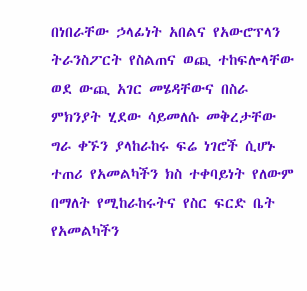በነበራቸው ኃላፊነት አበልና የአውሮፕላን ትራንስፖርት የስልጠና ወጪ ተከፍሎላቸው ወደ ውጪ አገር መሄዳቸውና በስራ ምክንያት ሂደው ሳይመለሱ መቅረታቸው ግራ ቀኙን ያላከራከሩ ፍሬ ነገሮች ሲሆኑ ተጠሪ የአመልካችን ክስ ተቀባይነት የለውም በማለት የሚከራከሩትና የስር ፍርድ ቤት የአመልካችን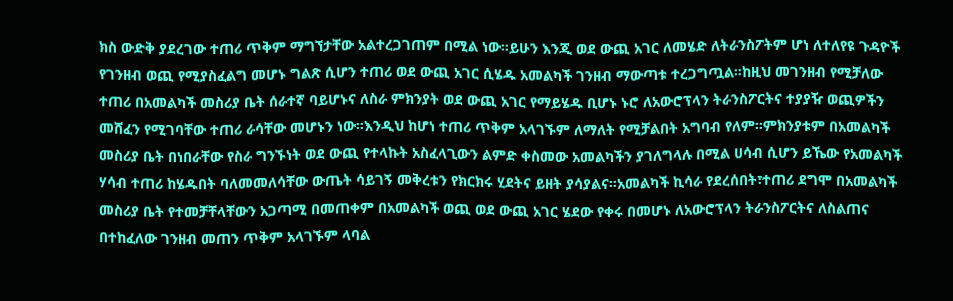ክስ ውድቅ ያደረገው ተጠሪ ጥቅም ማግኘታቸው አልተረጋገጠም በሚል ነው።ይሁን እንጂ ወደ ውጪ አገር ለመሄድ ለትራንስፖትም ሆነ ለተለየዩ ጉዳዮች የገንዘብ ወጪ የሚያስፈልግ መሆኑ ግልጽ ሲሆን ተጠሪ ወደ ውጪ አገር ሲሄዱ አመልካች ገንዘብ ማውጣቱ ተረጋግጧል።ከዚህ መገንዘብ የሚቻለው ተጠሪ በአመልካች መስሪያ ቤት ሰራተኛ ባይሆኑና ለስራ ምክንያት ወደ ውጪ አገር የማይሄዱ ቢሆኑ ኑሮ ለአውሮፕላን ትራንስፖርትና ተያያዥ ወጪዎችን መሸፈን የሚገባቸው ተጠሪ ራሳቸው መሆኑን ነው።እንዲህ ከሆነ ተጠሪ ጥቅም አላገኙም ለማለት የሚቻልበት አግባብ የለም።ምክንያቱም በአመልካች መስሪያ ቤት በነበራቸው የስራ ግንኙነት ወደ ውጪ የተላኩት አስፈላጊውን ልምድ ቀስመው አመልካችን ያገለግላሉ በሚል ሀሳብ ሲሆን ይኼው የአመልካች ሃሳብ ተጠሪ ከሄዱበት ባለመመለሳቸው ውጤት ሳይገኝ መቅረቱን የክርክሩ ሂደትና ይዘት ያሳያልና።አመልካች ኪሳራ የደረሰበት፣ተጠሪ ደግሞ በአመልካች መስሪያ ቤት የተመቻቸላቸውን አጋጣሚ በመጠቀም በአመልካች ወጪ ወደ ውጪ አገር ሄደው የቀሩ በመሆኑ ለአውሮፕላን ትራንስፖርትና ለስልጠና በተከፈለው ገንዘብ መጠን ጥቅም አላገኙም ላባል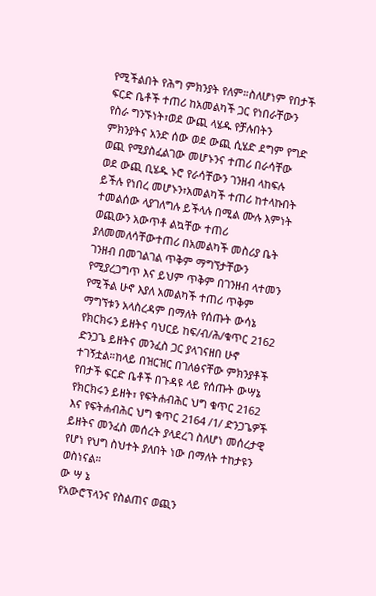የሚችልበት የሕግ ምክንያት የለም።ስለሆነም የበታች ፍርድ ቤቶች ተጠሪ ከአመልካች ጋር የነበራቸውን የስራ ግንኙነት፣ወደ ውጪ ላሄዱ የቻሉበትን ምክንያትና አንድ ሰው ወደ ውጪ ሲሄድ ደግም የግድ ወጪ የሚያስፈልገው መሆኑንና ተጠሪ በራሳቸው ወደ ውጪ ቢሄዱ ኑሮ የራሳቸውን ገንዘብ ላከፍሉ ይችሉ የነበረ መሆኑን፣አመልካች ተጠሪ ከተላኩበት ተመልሰው ላያገለግሉ ይችላሉ በሚል ሙሉ እምነት ወጪውን አውጥቶ ልኳቸው ተጠሪ ያለመመለሳቸውተጠሪ በአመልካች መስሪያ ቤት ገንዘብ በመገልገል ጥቅም ማግኘታቸውን የሚያረጋግጥ እና ይህም ጥቅም በገንዘብ ላተመን የሚችል ሁኖ እያለ አመልካች ተጠሪ ጥቅም ማግኘቱን አላስረዳም በማለት የሰጡት ውሳኔ የክርክሩን ይዘትና ባህርይ ከፍ/ብ/ሕ/ቁጥር 2162 ድንጋጌ ይዘትና መንፈስ ጋር ያላገናዘበ ሁኖ ተገኝቷል።ከላይ በዝርዝር በገለፅናቸው ምክንያቶች የበታች ፍርድ ቤቶች በጉዳዩ ላይ የሰጡት ውሣኔ የክርክሩን ይዘት፣ የፍትሐብሕር ህግ ቁጥር 2162 እና የፍትሐብሕር ህግ ቁጥር 2164 /1/ ድንጋጌዎች ይዘትና መንፈስ መሰረት ያላደረገ ስለሆነ መሰረታዊ የሆነ የህግ ስህተት ያለበት ነው በማለት ተከታዩን ወስነናል።
ው ሣ ኔ
የአውሮፕላንና የስልጠና ወጪን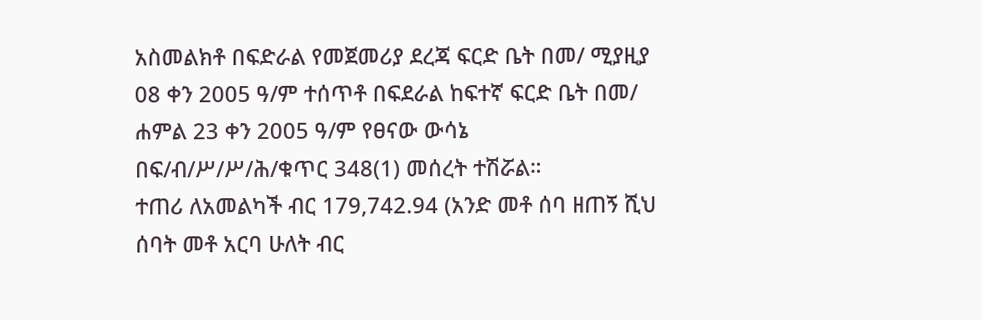አስመልክቶ በፍድራል የመጀመሪያ ደረጃ ፍርድ ቤት በመ/ ሚያዚያ 08 ቀን 2005 ዓ/ም ተሰጥቶ በፍደራል ከፍተኛ ፍርድ ቤት በመ/ ሐምል 23 ቀን 2005 ዓ/ም የፀናው ውሳኔ በፍ/ብ/ሥ/ሥ/ሕ/ቁጥር 348(1) መሰረት ተሽሯል።
ተጠሪ ለአመልካች ብር 179,742.94 (አንድ መቶ ሰባ ዘጠኝ ሺህ ሰባት መቶ አርባ ሁለት ብር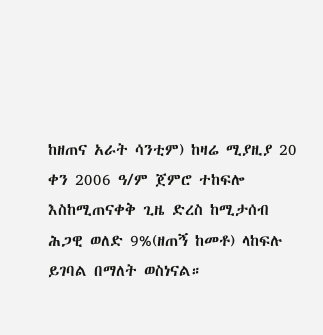ከዘጠና አራት ሳንቲም) ከዛሬ ሚያዚያ 20 ቀን 2006 ዓ/ም ጀምሮ ተከፍሎ እስከሚጠናቀቅ ጊዜ ድረስ ከሚታሰብ ሕጋዊ ወለድ 9%(ዘጠኝ ከመቶ) ላከፍሉ ይገባል በማለት ወስነናል።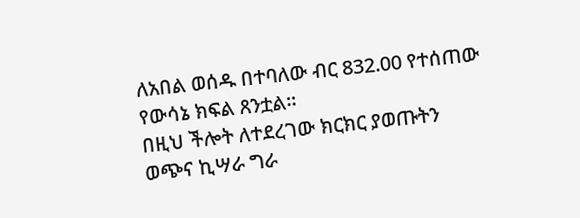ለአበል ወሰዱ በተባለው ብር 832.00 የተሰጠው የውሳኔ ክፍል ጸንቷል።
በዚህ ችሎት ለተደረገው ክርክር ያወጡትን ወጭና ኪሣራ ግራ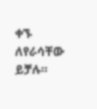ቀኙ ለየራሳቸው ይቻሉ።